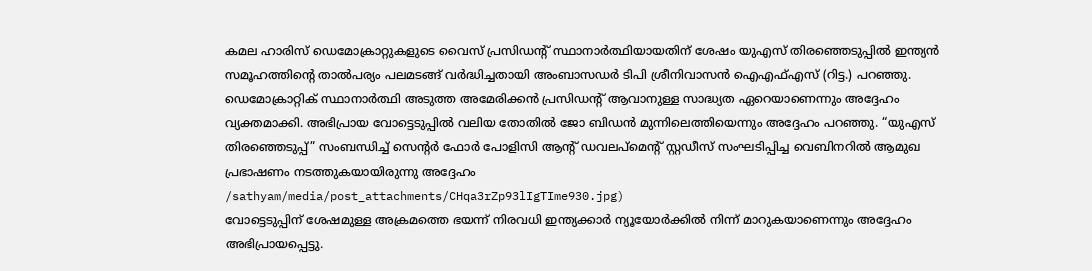കമല ഹാരിസ് ഡെമോക്രാറ്റുകളുടെ വൈസ് പ്രസിഡന്റ് സ്ഥാനാർത്ഥിയായതിന് ശേഷം യുഎസ് തിരഞ്ഞെടുപ്പിൽ ഇന്ത്യൻ സമൂഹത്തിന്റെ താൽപര്യം പലമടങ്ങ് വർദ്ധിച്ചതായി അംബാസഡർ ടിപി ശ്രീനിവാസൻ ഐഎഫ്എസ് (റിട്ട.) പറഞ്ഞു. ഡെമോക്രാറ്റിക് സ്ഥാനാർത്ഥി അടുത്ത അമേരിക്കൻ പ്രസിഡന്റ് ആവാനുള്ള സാദ്ധ്യത ഏറെയാണെന്നും അദ്ദേഹം വ്യക്തമാക്കി. അഭിപ്രായ വോട്ടെടുപ്പിൽ വലിയ തോതിൽ ജോ ബിഡൻ മുന്നിലെത്തിയെന്നും അദ്ദേഹം പറഞ്ഞു. “യുഎസ് തിരഞ്ഞെടുപ്പ്” സംബന്ധിച്ച് സെന്റർ ഫോർ പോളിസി ആന്റ് ഡവലപ്മെന്റ് സ്റ്റഡീസ് സംഘടിപ്പിച്ച വെബിനറിൽ ആമുഖ പ്രഭാഷണം നടത്തുകയായിരുന്നു അദ്ദേഹം
/sathyam/media/post_attachments/CHqa3rZp93lIgTIme930.jpg)
വോട്ടെടുപ്പിന് ശേഷമുള്ള അക്രമത്തെ ഭയന്ന് നിരവധി ഇന്ത്യക്കാർ ന്യൂയോർക്കിൽ നിന്ന് മാറുകയാണെന്നും അദ്ദേഹം അഭിപ്രായപ്പെട്ടു.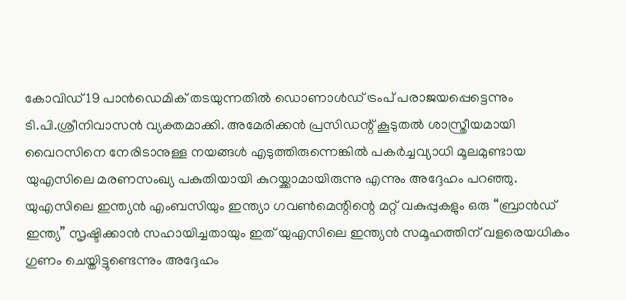കോവിഡ് 19 പാൻഡെമിക് തടയുന്നതിൽ ഡൊണാൾഡ് ട്രംപ് പരാജയപ്പെട്ടെന്നും ടി.പി.ശ്രീനിവാസൻ വ്യക്തമാക്കി. അമേരിക്കൻ പ്രസിഡന്റ് കൂടുതൽ ശാസ്ത്രീയമായി വൈറസിനെ നേരിടാനുള്ള നയങ്ങൾ എടുത്തിരുന്നെങ്കിൽ പകർച്ചവ്യാധി മൂലമുണ്ടായ യുഎസിലെ മരണസംഖ്യ പകുതിയായി കുറയ്ക്കാമായിരുന്നു എന്നും അദ്ദേഹം പറഞ്ഞു. യുഎസിലെ ഇന്ത്യൻ എംബസിയും ഇന്ത്യാ ഗവൺമെന്റിന്റെ മറ്റ് വകുപ്പുകളും ഒരു “ബ്രാൻഡ് ഇന്ത്യ” സൃഷ്ടിക്കാൻ സഹായിച്ചതായും ഇത് യുഎസിലെ ഇന്ത്യൻ സമൂഹത്തിന് വളരെയധികം ഗുണം ചെയ്തിട്ടുണ്ടെന്നും അദ്ദേഹം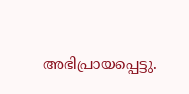അഭിപ്രായപ്പെട്ടു.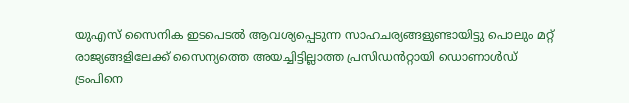യുഎസ് സൈനിക ഇടപെടൽ ആവശ്യപ്പെടുന്ന സാഹചര്യങ്ങളുണ്ടായിട്ടു പൊലും മറ്റ് രാജ്യങ്ങളിലേക്ക് സൈന്യത്തെ അയച്ചിട്ടില്ലാത്ത പ്രസിഡൻറ്റായി ഡൊണാൾഡ് ട്രംപിനെ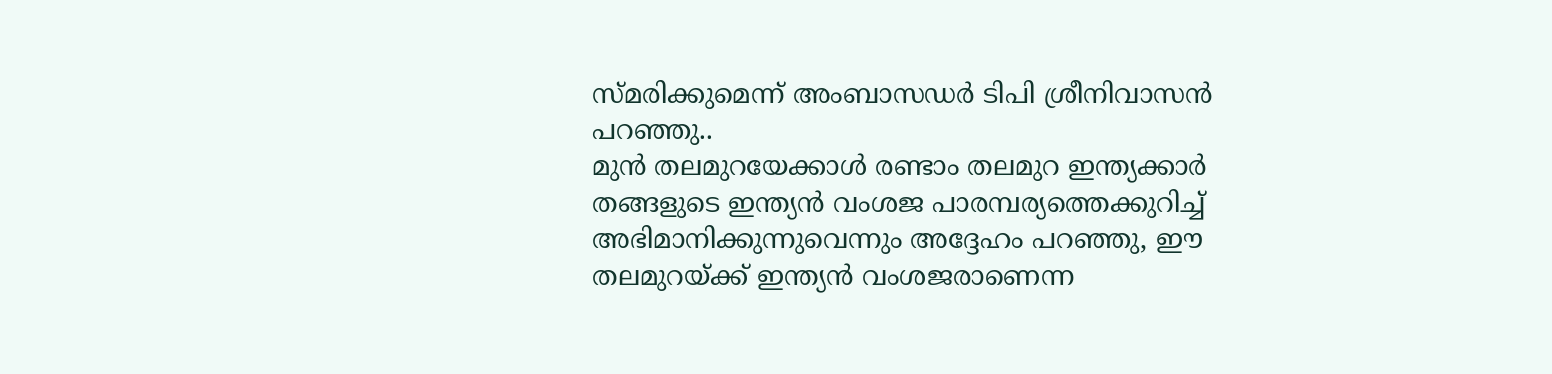സ്മരിക്കുമെന്ന് അംബാസഡർ ടിപി ശ്രീനിവാസൻ പറഞ്ഞു..
മുൻ തലമുറയേക്കാൾ രണ്ടാം തലമുറ ഇന്ത്യക്കാർ തങ്ങളുടെ ഇന്ത്യൻ വംശജ പാരമ്പര്യത്തെക്കുറിച്ച് അഭിമാനിക്കുന്നുവെന്നും അദ്ദേഹം പറഞ്ഞു, ഈ തലമുറയ്ക്ക് ഇന്ത്യൻ വംശജരാണെന്ന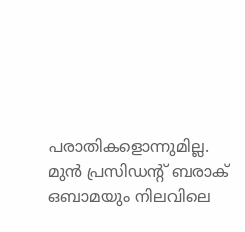പരാതികളൊന്നുമില്ല. മുൻ പ്രസിഡന്റ് ബരാക് ഒബാമയും നിലവിലെ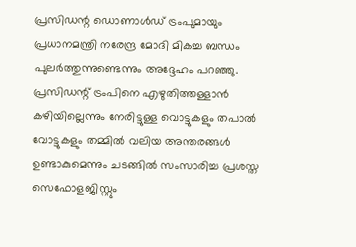പ്രസിഡന്റ ഡൊണാൾഡ് ട്രംപുമായും പ്രധാനമന്ത്രി നരേന്ദ്ര മോദി മികച്ച ബന്ധം പുലർത്തുന്നുണ്ടെന്നും അദ്ദേഹം പറഞ്ഞു.
പ്രസിഡന്റ് ട്രംപിനെ എഴുതിത്തള്ളാൻ കഴിയില്ലെന്നും നേരിട്ടുള്ള വൊട്ടുകളും തപാൽ വോട്ടുകളും തമ്മിൽ വലിയ അന്തരങ്ങൾ ഉണ്ടാകുമെന്നും ചടങ്ങിൽ സംസാരിച്ച പ്രശസ്ത സെഫോളജിസ്റ്റും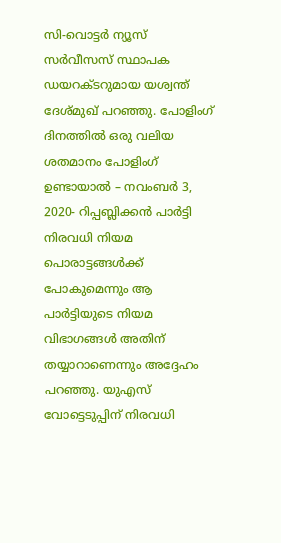സി-വൊട്ടർ ന്യൂസ് സർവീസസ് സ്ഥാപക ഡയറക്ടറുമായ യശ്വന്ത് ദേശ്മുഖ് പറഞ്ഞു. പോളിംഗ് ദിനത്തിൽ ഒരു വലിയ ശതമാനം പോളിംഗ് ഉണ്ടായാൽ – നവംബർ 3, 2020- റിപ്പബ്ലിക്കൻ പാർട്ടി നിരവധി നിയമ പൊരാട്ടങ്ങൾക്ക് പോകുമെന്നും ആ പാർട്ടിയുടെ നിയമ വിഭാഗങ്ങൾ അതിന് തയ്യാറാണെന്നും അദ്ദേഹം പറഞ്ഞു. യുഎസ് വോട്ടെടുപ്പിന് നിരവധി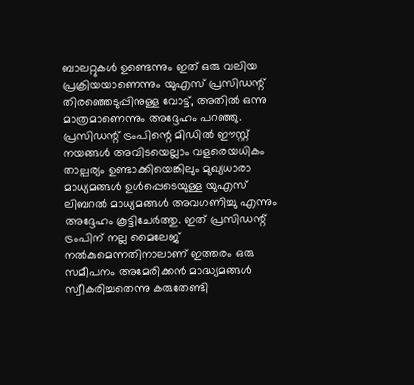ബാലറ്റുകൾ ഉണ്ടെന്നും ഇത് ഒരു വലിയ പ്രക്രിയയാണെന്നും യുഎസ് പ്രസിഡന്റ് തിരഞ്ഞെടുപ്പിനുള്ള വോട്ട്, അതിൽ ഒന്നു മാത്രമാണെന്നും അദ്ദേഹം പറഞ്ഞു.
പ്രസിഡന്റ് ട്രംപിന്റെ മിഡിൽ ഈസ്റ്റ് നയങ്ങൾ അവിടയെല്ലാം വളരെയധികം താല്പര്യം ഉണ്ടാക്കിയെങ്കിലും മുഖ്യധാരാ മാധ്യമങ്ങൾ ഉൾപ്പെടെയുള്ള യുഎസ് ലിബറൽ മാധ്യമങ്ങൾ അവഗണിച്ചു എന്നും അദ്ദേഹം കൂട്ടിചേർത്തു. ഇത് പ്രസിഡന്റ് ട്രംപിന് നല്ല മൈലേജ് നൽകുമെന്നതിനാലാണ് ഇത്തരം ഒരു സമീപനം അമേരിക്കൻ മാദ്ധ്യമങ്ങൾ സ്വീകരിച്ചതെന്നു കരുതേണ്ടി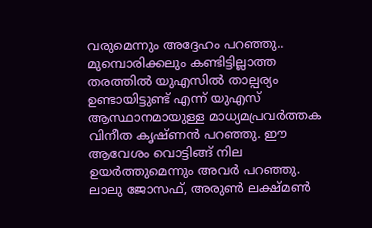വരുമെന്നും അദ്ദേഹം പറഞ്ഞു..
മുമ്പൊരിക്കലും കണ്ടിട്ടില്ലാത്ത തരത്തിൽ യുഎസിൽ താല്പര്യം ഉണ്ടായിട്ടുണ്ട് എന്ന് യുഎസ് ആസ്ഥാനമായുള്ള മാധ്യമപ്രവർത്തക വിനീത കൃഷ്ണൻ പറഞ്ഞു. ഈ ആവേശം വൊട്ടിങ്ങ് നില ഉയർത്തുമെന്നും അവർ പറഞ്ഞു. ലാലു ജോസഫ്, അരുൺ ലക്ഷ്മൺ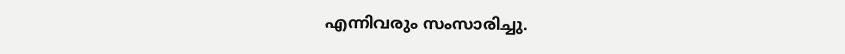എന്നിവരും സംസാരിച്ചു.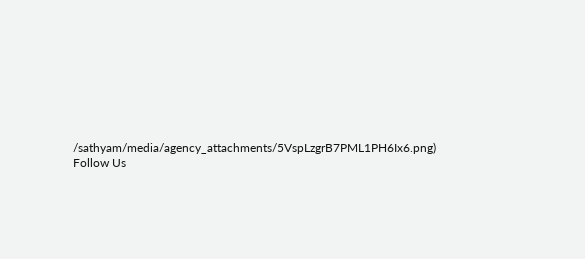/sathyam/media/agency_attachments/5VspLzgrB7PML1PH6Ix6.png)
Follow Us